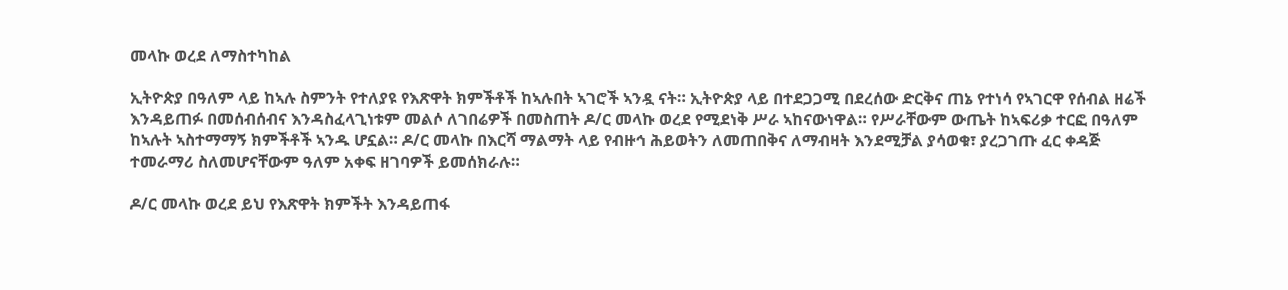መላኩ ወረደ ለማስተካከል

ኢትዮጵያ በዓለም ላይ ከኣሉ ስምንት የተለያዩ የእጽዋት ክምችቶች ከኣሉበት ኣገሮች ኣንዷ ናት። ኢትዮጵያ ላይ በተደጋጋሚ በደረሰው ድርቅና ጠኔ የተነሳ የኣገርዋ የሰብል ዘሬች እንዳይጠፉ በመሰብሰብና እንዳስፈላጊነቱም መልሶ ለገበሬዎች በመስጠት ዶ/ር መላኩ ወረደ የሚደነቅ ሥራ ኣከናውነዋል። የሥራቸውም ውጤት ከኣፍሪቃ ተርፎ በዓለም ከኣሉት ኣስተማማኝ ክምችቶች ኣንዱ ሆኗል። ዶ/ር መላኩ በእርሻ ማልማት ላይ የብዙኅ ሕይወትን ለመጠበቅና ለማብዛት እንደሚቻል ያሳወቁ፣ ያረጋገጡ ፈር ቀዳጅ ተመራማሪ ስለመሆናቸውም ዓለም አቀፍ ዘገባዎች ይመሰክራሉ።

ዶ/ር መላኩ ወረደ ይህ የእጽዋት ክምችት እንዳይጠፋ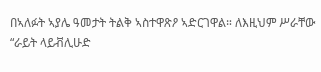በኣለፉት ኣያሌ ዓመታት ትልቅ ኣስተዋጽዖ ኣድርገዋል። ለእዚህም ሥራቸው “ራይት ላይቭሊሁድ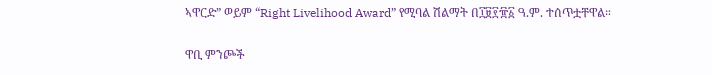ኣዋርድ” ወይም “Right Livelihood Award” የሚባል ሽልማት በ፲፱፻፹፩ ዓ.ም. ተሰጥቷቸዋል።

ዋቢ ምንጮች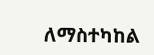ለማስተካከል